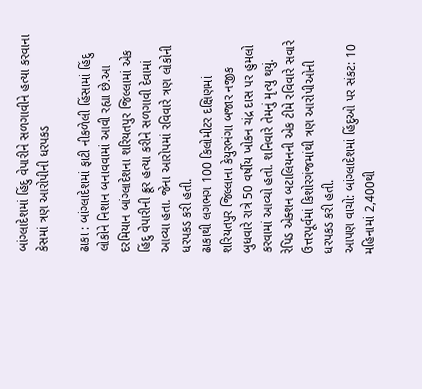બાંગ્લાદેશમાં હિંદુ વેપારીને સળગાવીને હત્યા કરવાના કેસમાં ત્રણ આરોપીની ધરપકડ

ઢાકા : બાંગ્લાદેશમાં ફાટી નીકળેલી હિંસામાં હિંદુ લોકોને નિશાન બનાવવામાં આવી રહ્યા છે.આ દરમિયાન બાંગ્લાદેશના શરિયતપુર જિલ્લામાં એક હિંદુ વેપારીની ક્રૂર હત્યા કરીને સળગાવી દેવામાં આવ્યા હતા. જેના આરોપમાં રવિવારે ત્રણ લોકોની ધરપકડ કરી હતી.
ઢાકાથી લગભગ 100 કિલોમીટર દક્ષિણમાં શરિયતપુર જિલ્લાના કેયુરભંગા બજાર નજીક બુધવારે રાત્રે 50 વર્ષીય ખોકન ચંદ્ર દાસ પર હુમલો કરવામાં આવ્યો હતો. શનિવારે તેમનું મૃત્યુ થયું. રેપિડ એક્શન બટાલિયનની એક ટીમે રવિવારે સવારે ઉત્તરપૂર્વમાં કિશોરગંજમાંથી ત્રણ આરોપીઓની ધરપકડ કરી હતી.
આપણ વાચો: બાંગ્લાદેશમાં હિંદુઓ પર સંકટ: 10 મહિનામાં 2,400થી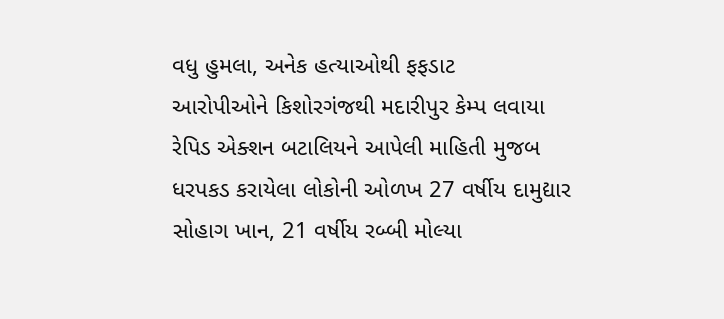વધુ હુમલા, અનેક હત્યાઓથી ફફડાટ
આરોપીઓને કિશોરગંજથી મદારીપુર કેમ્પ લવાયા
રેપિડ એક્શન બટાલિયને આપેલી માહિતી મુજબ ધરપકડ કરાયેલા લોકોની ઓળખ 27 વર્ષીય દામુદ્યાર સોહાગ ખાન, 21 વર્ષીય રબ્બી મોલ્યા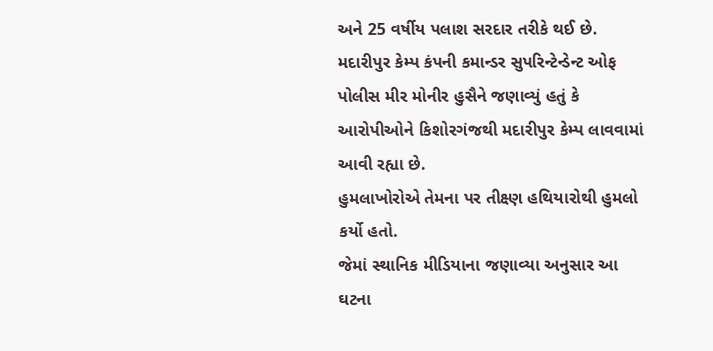અને 25 વર્ષીય પલાશ સરદાર તરીકે થઈ છે. મદારીપુર કેમ્પ કંપની કમાન્ડર સુપરિન્ટેન્ડેન્ટ ઓફ પોલીસ મીર મોનીર હુસૈને જણાવ્યું હતું કે આરોપીઓને કિશોરગંજથી મદારીપુર કેમ્પ લાવવામાં આવી રહ્યા છે.
હુમલાખોરોએ તેમના પર તીક્ષ્ણ હથિયારોથી હુમલો કર્યો હતો.
જેમાં સ્થાનિક મીડિયાના જણાવ્યા અનુસાર આ ઘટના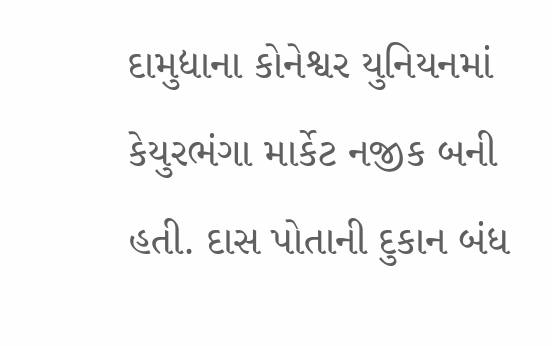દામુદ્યાના કોનેશ્વર યુનિયનમાં કેયુરભંગા માર્કેટ નજીક બની હતી. દાસ પોતાની દુકાન બંધ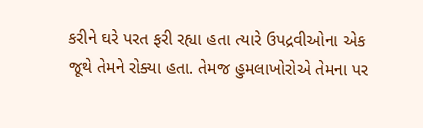કરીને ઘરે પરત ફરી રહ્યા હતા ત્યારે ઉપદ્રવીઓના એક જૂથે તેમને રોક્યા હતા. તેમજ હુમલાખોરોએ તેમના પર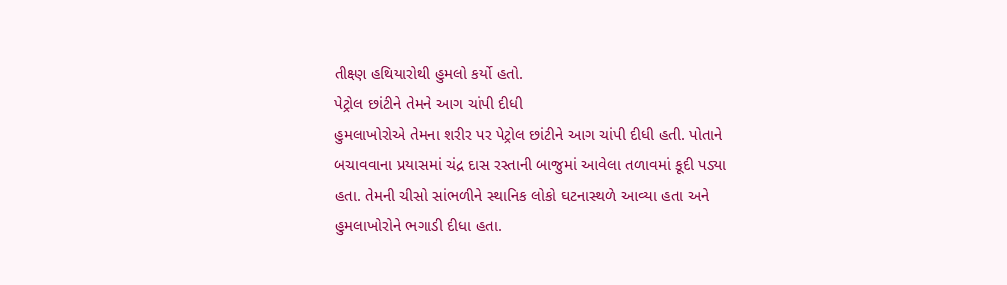તીક્ષ્ણ હથિયારોથી હુમલો કર્યો હતો.
પેટ્રોલ છાંટીને તેમને આગ ચાંપી દીધી
હુમલાખોરોએ તેમના શરીર પર પેટ્રોલ છાંટીને આગ ચાંપી દીધી હતી. પોતાને બચાવવાના પ્રયાસમાં ચંદ્ર દાસ રસ્તાની બાજુમાં આવેલા તળાવમાં કૂદી પડ્યા હતા. તેમની ચીસો સાંભળીને સ્થાનિક લોકો ઘટનાસ્થળે આવ્યા હતા અને હુમલાખોરોને ભગાડી દીધા હતા.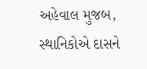અહેવાલ મુજબ, સ્થાનિકોએ દાસને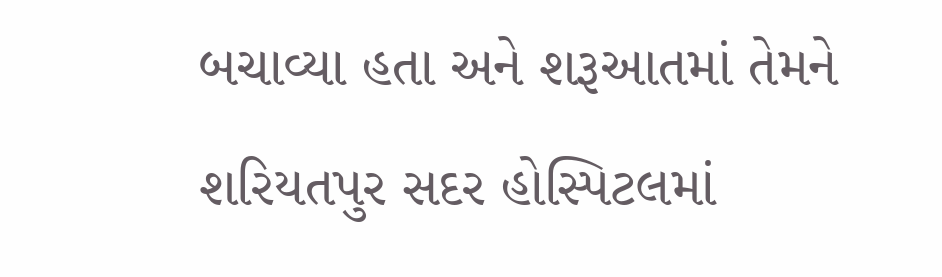બચાવ્યા હતા અને શરૂઆતમાં તેમને શરિયતપુર સદર હોસ્પિટલમાં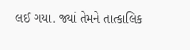લઈ ગયા. જ્યાં તેમને તાત્કાલિક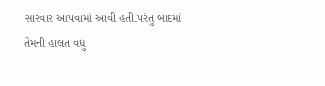સારવાર આપવામાં આવી હતી.પરંતુ બાદમાં તેમની હાલત વધુ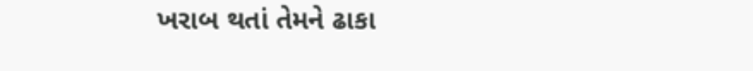ખરાબ થતાં તેમને ઢાકા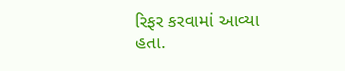રિફર કરવામાં આવ્યા હતા.